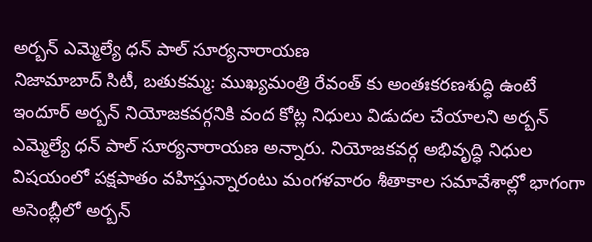అర్బన్ ఎమ్మెల్యే ధన్ పాల్ సూర్యనారాయణ
నిజామాబాద్ సిటీ, బతుకమ్మ: ముఖ్యమంత్రి రేవంత్ కు అంతఃకరణశుద్ధి ఉంటే ఇందూర్ అర్బన్ నియోజకవర్గనికి వంద కోట్ల నిధులు విడుదల చేయాలని అర్బన్ ఎమ్మెల్యే ధన్ పాల్ సూర్యనారాయణ అన్నారు. నియోజకవర్గ అభివృద్ధి నిధుల విషయంలో పక్షపాతం వహిస్తున్నారంటు మంగళవారం శీతాకాల సమావేశాల్లో భాగంగా అసెంబ్లీలో అర్బన్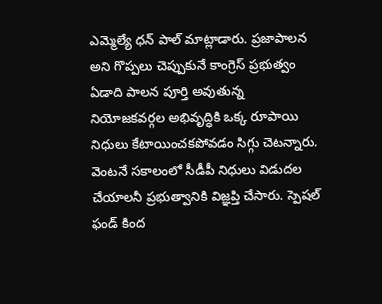ఎమ్మెల్యే ధన్ పాల్ మాట్లాడారు. ప్రజాపాలన అని గొప్పలు చెప్పుకునే కాంగ్రెస్ ప్రభుత్వం ఏడాది పాలన పూర్తి అవుతున్న నియోజకవర్గల అభివృద్ధికి ఒక్క రూపాయి నిధులు కేటాయించకపోవడం సిగ్గు చెటన్నారు. వెంటనే సకాలంలో సీడీపీ నిధులు విడుదల చేయాలనీ ప్రభుత్వానికి విజ్ఞప్తి చేసారు. స్పెషల్ ఫండ్ కింద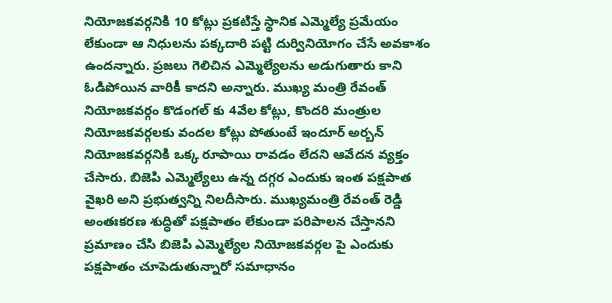నియోజకవర్గనికి 10 కోట్లు ప్రకటిస్తే స్థానిక ఎమ్మెల్యే ప్రమేయం లేకుండా ఆ నిధులను పక్కదారి పట్టి దుర్వినియోగం చేసే అవకాశం ఉందన్నారు. ప్రజలు గెలిచిన ఎమ్మెల్యేలను అడుగుతారు కాని ఓడిపోయిన వారికీ కాదని అన్నారు. ముఖ్య మంత్రి రేవంత్ నియోజకవర్గం కొడంగల్ కు 4వేల కోట్లు, కొందరి మంత్రుల నియోజకవర్గలకు వందల కోట్లు పోతుంటే ఇందూర్ అర్బన్ నియోజకవర్గనికి ఒక్క రూపాయి రావడం లేదని ఆవేదన వ్యక్తం చేసారు. బిజెపి ఎమ్మెల్యేలు ఉన్న దగ్గర ఎందుకు ఇంత పక్షపాత వైఖరి అని ప్రభుత్వన్ని నిలదీసారు. ముఖ్యమంత్రి రేవంత్ రెడ్డి అంతఃకరణ శుద్ధితో పక్షపాతం లేకుండా పరిపాలన చేస్తానని ప్రమాణం చేసి బిజెపి ఎమ్మెల్యేల నియోజకవర్గల పై ఎందుకు పక్షపాతం చూపెడుతున్నారో సమాధానం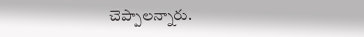చెప్పాలన్నారు.